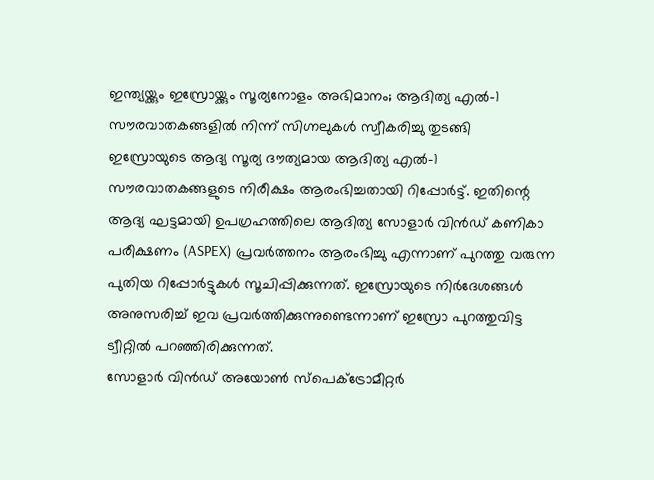ഇന്ത്യയ്ക്കും ഇസ്രോയ്ക്കും സൂര്യനോളം അഭിമാനം; ആദിത്യ എൽ-1 സൗരവാതകങ്ങളിൽ നിന്ന് സിഗ്നലുകൾ സ്വീകരിച്ചു തുടങ്ങി
ഇസ്രോയുടെ ആദ്യ സൂര്യ ദൗത്യമായ ആദിത്യ എൽ-1 സൗരവാതകങ്ങളുടെ നിരീക്ഷം ആരംഭിച്ചതായി റിപ്പോർട്ട്. ഇതിന്റെ ആദ്യ ഘട്ടമായി ഉപഗ്രഹത്തിലെ ആദിത്യ സോളാർ വിൻഡ് കണികാ പരീക്ഷണം (ASPEX) പ്രവർത്തനം ആരംഭിച്ചു എന്നാണ് പുറത്തു വരുന്ന പുതിയ റിപ്പോർട്ടുകൾ സൂചിപ്പിക്കുന്നത്. ഇസ്രോയുടെ നിർദേശങ്ങൾ അനുസരിച്ച് ഇവ പ്രവർത്തിക്കുന്നുണ്ടെന്നാണ് ഇസ്രോ പുറത്തുവിട്ട ട്വീറ്റിൽ പറഞ്ഞിരിക്കുന്നത്.
സോളാർ വിൻഡ് അയോൺ സ്പെക്ട്രോമീറ്റർ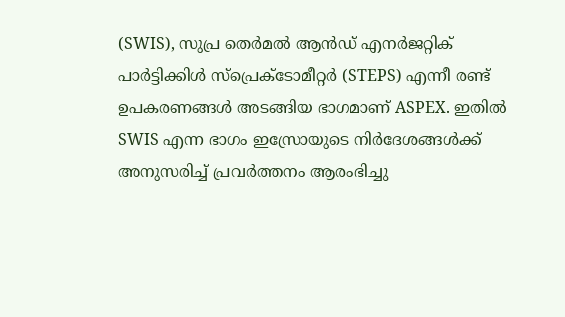(SWIS), സുപ്ര തെർമൽ ആൻഡ് എനർജറ്റിക് പാർട്ടിക്കിൾ സ്പ്രെക്ടോമീറ്റർ (STEPS) എന്നീ രണ്ട് ഉപകരണങ്ങൾ അടങ്ങിയ ഭാഗമാണ് ASPEX. ഇതിൽ SWIS എന്ന ഭാഗം ഇസ്രോയുടെ നിർദേശങ്ങൾക്ക് അനുസരിച്ച് പ്രവർത്തനം ആരംഭിച്ചു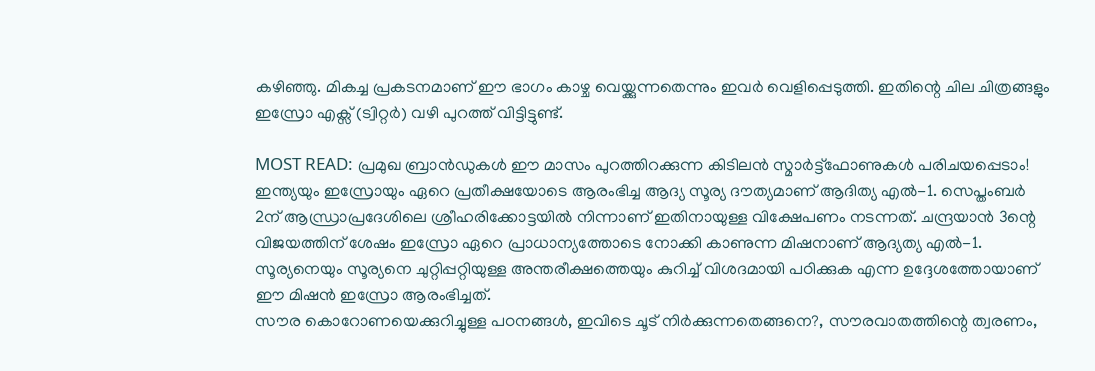കഴിഞ്ഞു. മികച്ച പ്രകടനമാണ് ഈ ഭാഗം കാഴ്ച വെയ്ക്കുന്നതെന്നും ഇവർ വെളിപ്പെടുത്തി. ഇതിന്റെ ചില ചിത്രങ്ങളും ഇസ്രോ എക്സ് (ട്വിറ്റർ) വഴി പുറത്ത് വിട്ടിട്ടുണ്ട്.

MOST READ: പ്രമുഖ ബ്രാൻഡുകൾ ഈ മാസം പുറത്തിറക്കുന്ന കിടിലൻ സ്മാർട്ട്ഫോണുകൾ പരിചയപ്പെടാം!
ഇന്ത്യയും ഇസ്രോയും ഏറെ പ്രതീക്ഷയോടെ ആരംഭിച്ച ആദ്യ സൂര്യ ദൗത്യമാണ് ആദിത്യ എൽ-1. സെപ്തംബർ 2ന് ആന്ധ്രാപ്രദേശിലെ ശ്രീഹരിക്കോട്ടയിൽ നിന്നാണ് ഇതിനായുള്ള വിക്ഷേപണം നടന്നത്. ചന്ദ്രയാൻ 3ന്റെ വിജയത്തിന് ശേഷം ഇസ്രോ ഏറെ പ്രാധാന്യത്തോടെ നോക്കി കാണുന്ന മിഷനാണ് ആദ്യത്യ എൽ-1. സൂര്യനെയും സൂര്യനെ ചുറ്റിപ്പറ്റിയുള്ള അന്തരീക്ഷത്തെയും കുറിച്ച് വിശദമായി പഠിക്കുക എന്ന ഉദ്ദേശത്തോയാണ് ഈ മിഷൻ ഇസ്രോ ആരംഭിച്ചത്.
സൗര കൊറോണയെക്കുറിച്ചുള്ള പഠനങ്ങൾ, ഇവിടെ ചൂട് നിർക്കുന്നതെങ്ങനെ?, സൗരവാതത്തിന്റെ ത്വരണം,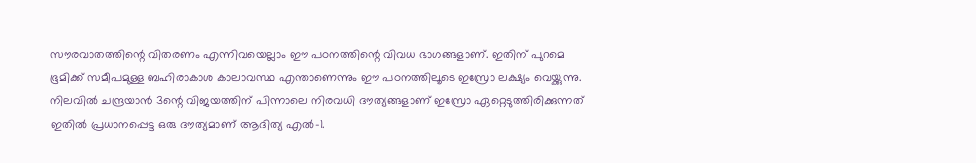സൗരവാതത്തിന്റെ വിതരണം എന്നിവയെല്ലാം ഈ പഠനത്തിന്റെ വിവധ ഭാഗങ്ങളാണ്. ഇതിന് പുറമെ ഭൂമിക്ക് സമീപമുള്ള ബഹിരാകാശ കാലാവസ്ഥ എന്താണെന്നും ഈ പഠനത്തിലൂടെ ഇസ്രോ ലക്ഷ്യം വെയ്ക്കുന്നു. നിലവിൽ ചന്ദ്രയാൻ 3ന്റെ വിജയത്തിന് പിന്നാലെ നിരവധി ദൗത്യങ്ങളാണ് ഇസ്രോ ഏറ്റെടുത്തിരിക്കുന്നത് ഇതിൽ പ്രധാനപ്പെട്ട ഒരു ദൗത്യമാണ് ആദിത്യ എൽ-1.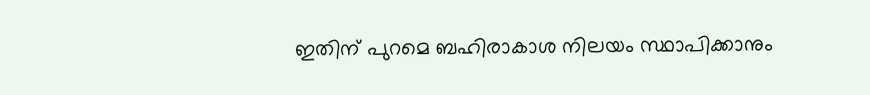ഇതിന് പുറമെ ബഹിരാകാശ നിലയം സ്ഥാപിക്കാനും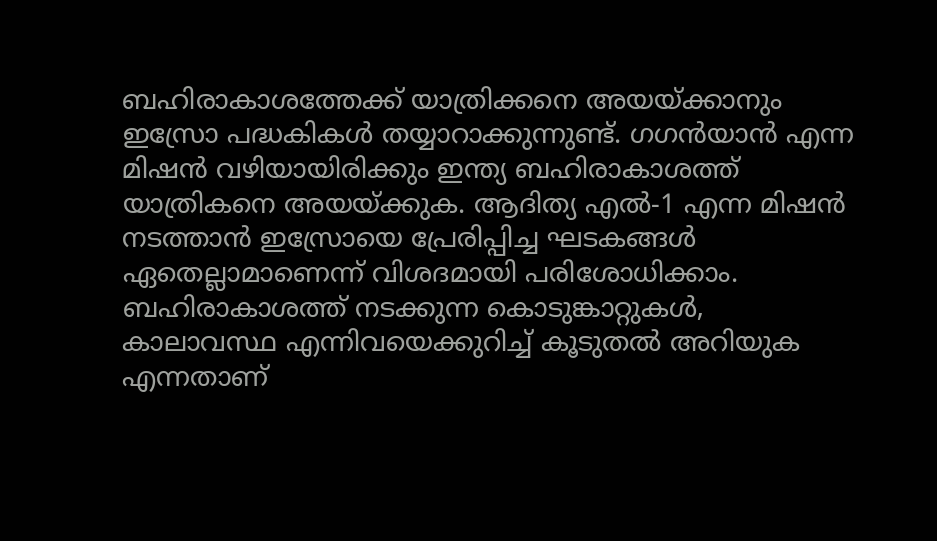ബഹിരാകാശത്തേക്ക് യാത്രിക്കനെ അയയ്ക്കാനും ഇസ്രോ പദ്ധകികൾ തയ്യാറാക്കുന്നുണ്ട്. ഗഗൻയാൻ എന്ന മിഷൻ വഴിയായിരിക്കും ഇന്ത്യ ബഹിരാകാശത്ത് യാത്രികനെ അയയ്ക്കുക. ആദിത്യ എൽ-1 എന്ന മിഷൻ നടത്താൻ ഇസ്രോയെ പ്രേരിപ്പിച്ച ഘടകങ്ങൾ ഏതെല്ലാമാണെന്ന് വിശദമായി പരിശോധിക്കാം. ബഹിരാകാശത്ത് നടക്കുന്ന കൊടുങ്കാറ്റുകൾ, കാലാവസ്ഥ എന്നിവയെക്കുറിച്ച് കൂടുതൽ അറിയുക എന്നതാണ്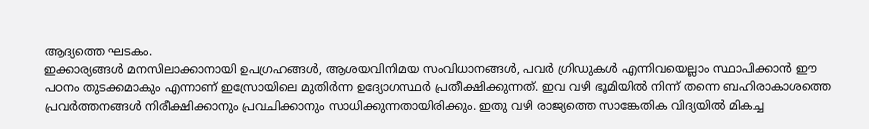ആദ്യത്തെ ഘടകം.
ഇക്കാര്യങ്ങൾ മനസിലാക്കാനായി ഉപഗ്രഹങ്ങൾ, ആശയവിനിമയ സംവിധാനങ്ങൾ, പവർ ഗ്രിഡുകൾ എന്നിവയെല്ലാം സ്ഥാപിക്കാൻ ഈ പഠനം തുടക്കമാകും എന്നാണ് ഇസ്രോയിലെ മുതിർന്ന ഉദ്യോഗസ്ഥർ പ്രതീക്ഷിക്കുന്നത്. ഇവ വഴി ഭൂമിയിൽ നിന്ന് തന്നെ ബഹിരാകാശത്തെ പ്രവർത്തനങ്ങൾ നിരീക്ഷിക്കാനും പ്രവചിക്കാനും സാധിക്കുന്നതായിരിക്കും. ഇതു വഴി രാജ്യത്തെ സാങ്കേതിക വിദ്യയിൽ മികച്ച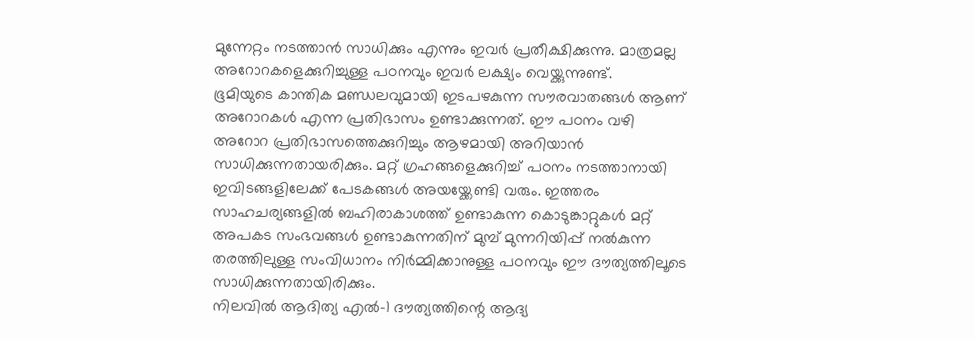മുന്നേറ്റം നടത്താൻ സാധിക്കും എന്നും ഇവർ പ്രതീക്ഷിക്കുന്നു. മാത്രമല്ല അറോറകളെക്കുറിച്ചുള്ള പഠനവും ഇവർ ലക്ഷ്യം വെയ്ക്കുന്നുണ്ട്.
ഭൂമിയുടെ കാന്തിക മണ്ഡലവുമായി ഇടപഴകുന്ന സൗരവാതങ്ങൾ ആണ് അറോറകൾ എന്ന പ്രതിഭാസം ഉണ്ടാക്കുന്നത്. ഈ പഠനം വഴി അറോറ പ്രതിഭാസത്തെക്കുറിച്ചും ആഴമായി അറിയാൻ സാധിക്കുന്നതായരിക്കും. മറ്റ് ഗ്രഹങ്ങളെക്കുറിച്ച് പഠനം നടത്താനായി ഇവിടങ്ങളിലേക്ക് പേടകങ്ങൾ അയയ്ക്കേണ്ടി വരും. ഇത്തരം സാഹചര്യങ്ങളിൽ ബഹിരാകാശത്ത് ഉണ്ടാകുന്ന കൊടുങ്കാറ്റുകൾ മറ്റ് അപകട സംഭവങ്ങൾ ഉണ്ടാകുന്നതിന് മുമ്പ് മുന്നറിയിപ്പ് നൽകുന്ന തരത്തിലുള്ള സംവിധാനം നിർമ്മിക്കാനുള്ള പഠനവും ഈ ദൗത്യത്തിലൂടെ സാധിക്കുന്നതായിരിക്കും.
നിലവിൽ ആദിത്യ എൽ-1 ദൗത്യത്തിന്റെ ആദ്യ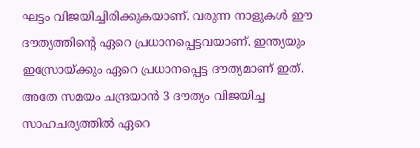ഘട്ടം വിജയിച്ചിരിക്കുകയാണ്. വരുന്ന നാളുകൾ ഈ ദൗത്യത്തിന്റെ ഏറെ പ്രധാനപ്പെട്ടവയാണ്. ഇന്ത്യയും ഇസ്രോയ്ക്കും ഏറെ പ്രധാനപ്പെട്ട ദൗത്യമാണ് ഇത്. അതേ സമയം ചന്ദ്രയാൻ 3 ദൗത്യം വിജയിച്ച സാഹചര്യത്തിൽ ഏറെ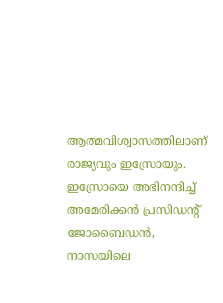ആത്മവിശ്വാസത്തിലാണ് രാജ്യവും ഇസ്രോയും. ഇസ്രോയെ അഭിനന്ദിച്ച് അമേരിക്കൻ പ്രസിഡന്റ് ജോബൈഡൻ, നാസയിലെ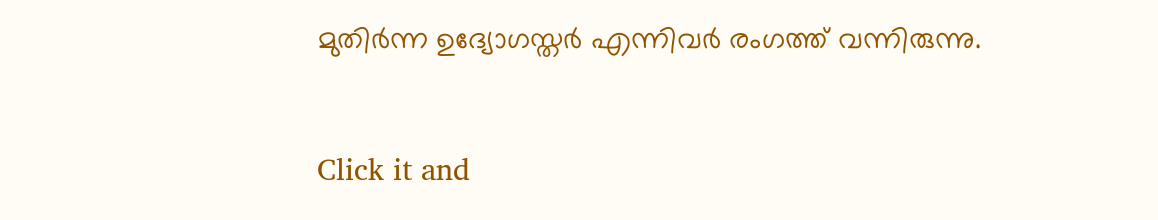മുതിർന്ന ഉദ്യോഗസ്തർ എന്നിവർ രംഗത്ത് വന്നിരുന്നു.


Click it and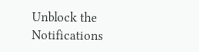Unblock the Notifications